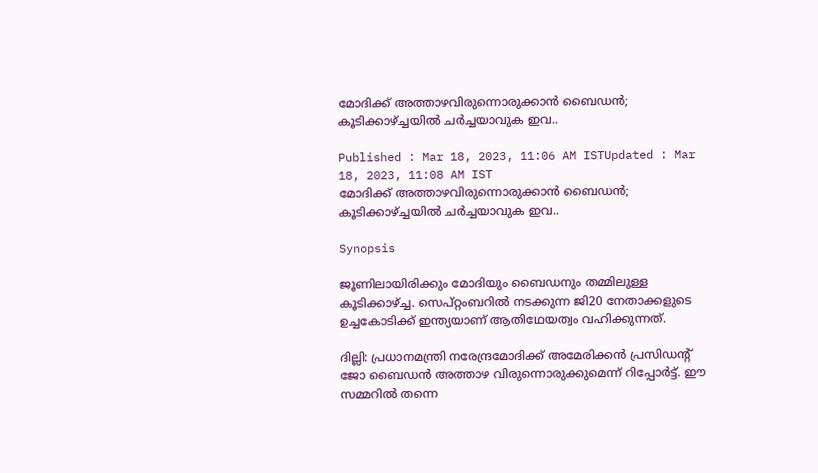മോദിക്ക് അത്താഴവിരുന്നൊരുക്കാൻ ബൈഡൻ; കൂടിക്കാഴ്ച്ചയിൽ ചർച്ചയാവുക ഇവ..

Published : Mar 18, 2023, 11:06 AM ISTUpdated : Mar 18, 2023, 11:08 AM IST
മോദിക്ക് അത്താഴവിരുന്നൊരുക്കാൻ ബൈഡൻ; കൂടിക്കാഴ്ച്ചയിൽ ചർച്ചയാവുക ഇവ..

Synopsis

ജൂണിലായിരിക്കും മോദിയും ബൈഡനും തമ്മിലുള്ള കൂടിക്കാഴ്ച്ച. സെപ്റ്റംബറിൽ നടക്കുന്ന ജി20 നേതാക്കളുടെ ഉച്ചകോടിക്ക് ഇന്ത്യയാണ് ആതിഥേയത്വം വഹിക്കുന്നത്.

ദില്ലി: പ്രധാനമന്ത്രി നരേന്ദ്രമോദിക്ക് അമേരിക്കൻ പ്രസിഡന്റ് ജോ ബൈഡൻ അത്താഴ വിരുന്നൊരുക്കുമെന്ന് റിപ്പോർട്ട്. ഈ സമ്മറിൽ തന്നെ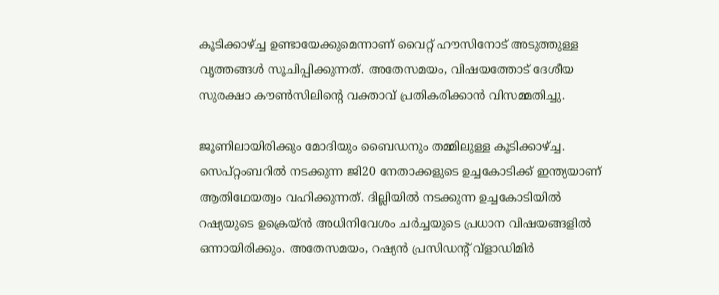കൂടിക്കാഴ്ച്ച ഉണ്ടായേക്കുമെന്നാണ് വൈറ്റ് ഹൗസിനോട് അടുത്തുള്ള വൃത്തങ്ങൾ സൂചിപ്പിക്കുന്നത്. അതേസമയം, വിഷയത്തോട് ദേശീയ സുരക്ഷാ കൗൺസിലിന്റെ വക്താവ് പ്രതികരിക്കാൻ വിസമ്മതിച്ചു.

ജൂണിലായിരിക്കും മോദിയും ബൈഡനും തമ്മിലുള്ള കൂടിക്കാഴ്ച്ച. സെപ്റ്റംബറിൽ നടക്കുന്ന ജി20 നേതാക്കളുടെ ഉച്ചകോടിക്ക് ഇന്ത്യയാണ് ആതിഥേയത്വം വഹിക്കുന്നത്. ദില്ലിയിൽ നടക്കുന്ന ഉച്ചകോടിയിൽ റഷ്യയുടെ ഉക്രെയ്‌ൻ അധിനിവേശം ചർച്ചയുടെ പ്രധാന വിഷയങ്ങളിൽ ഒന്നായിരിക്കും. അതേസമയം, റഷ്യൻ പ്രസിഡന്റ് വ്‌ളാഡിമിർ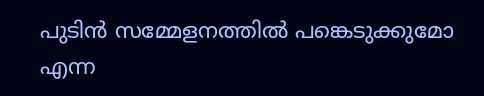പുടിൻ സമ്മേളനത്തിൽ പങ്കെടുക്കുമോ എന്ന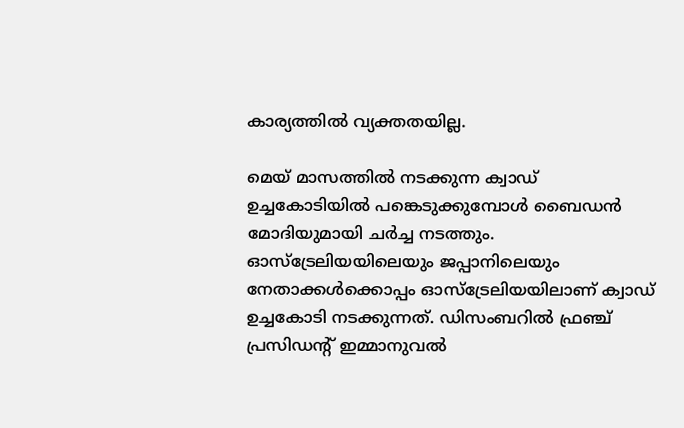കാര്യത്തിൽ വ്യക്തതയില്ല.

മെയ് മാസത്തിൽ നടക്കുന്ന ക്വാഡ് ഉച്ചകോടിയിൽ പങ്കെടുക്കുമ്പോൾ ബൈഡൻ മോദിയുമായി ചർച്ച നടത്തും. ഓസ്‌ട്രേലിയയിലെയും ജപ്പാനിലെയും നേതാക്കൾക്കൊപ്പം ഓസ്‌ട്രേലിയയിലാണ് ക്വാഡ് ഉച്ചകോടി നടക്കുന്നത്. ഡിസംബറിൽ ഫ്രഞ്ച് പ്രസിഡന്റ് ഇമ്മാനുവൽ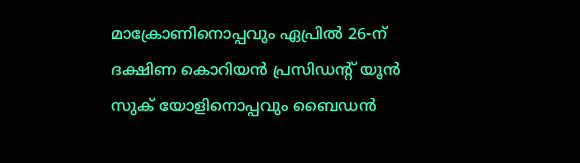മാക്രോണിനൊപ്പവും ഏപ്രിൽ 26-ന് ദക്ഷിണ കൊറിയൻ പ്രസിഡന്റ് യൂൻ സുക് യോളിനൊപ്പവും ബൈഡൻ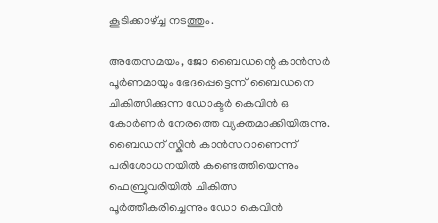കൂടിക്കാഴ്ച്ച നടത്തും.

അതേസമയം, ജോ ബൈഡന്റെ കാന്‍സര്‍ പൂർണമായും ഭേദപ്പെട്ടെന്ന് ബൈഡനെ ചികിത്സിക്കുന്ന ഡോക്ടർ കെവിൻ ഒ കോർണർ നേരത്തെ വ്യക്തമാക്കിയിരുന്നു. ബൈഡന് സ്കിൻ കാന്‍സറാണെന്ന് പരിശോധനയിൽ കണ്ടെത്തിയെന്നും ഫെബ്രുവരിയിൽ ചികിത്സ പൂർത്തീകരിച്ചെന്നും ഡോ കെവിൻ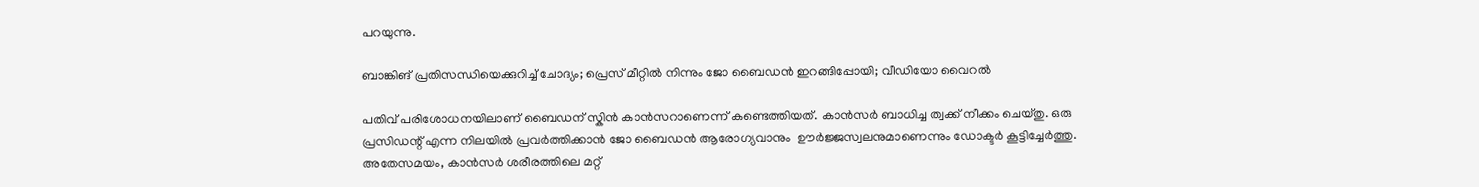പറയുന്നു.

ബാങ്കിങ് പ്രതിസന്ധിയെക്കുറിച്ച് ചോദ്യം; പ്രെസ് മീറ്റില്‍ നിന്നും ജോ ബൈഡൻ ഇറങ്ങിപ്പോയി; വീഡിയോ വൈറൽ

പതിവ് പരിശോധനയിലാണ് ബൈഡന് സ്കിൻ കാന്‍സറാണെന്ന് കണ്ടെത്തിയത്. കാന്‍സര്‍ ബാധിച്ച ത്വക്ക് നീക്കം ചെയ്തു. ഒരു പ്രസിഡന്റ് എന്ന നിലയിൽ പ്രവർത്തിക്കാൻ ജോ ബൈഡൻ ആരോഗ്യവാനും  ഊർജ്ജസ്വലനുമാണെന്നും ഡോക്ടർ കൂട്ടിച്ചേർത്തു. അതേസമയം, കാന്‍സര്‍ ശരീരത്തിലെ മറ്റ്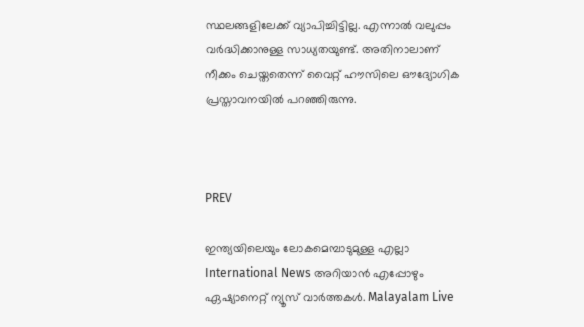സ്ഥലങ്ങളിലേക്ക് വ്യാപിച്ചിട്ടില്ല. എന്നാൽ വലുപ്പം വർദ്ധിക്കാനുള്ള സാധ്യതയുണ്ട്. അതിനാലാണ് നീക്കം ചെയ്തതെന്ന് വൈറ്റ് ഹൗസിലെ ഔദ്യോഗിക പ്രസ്താവനയിൽ പറഞ്ഞിരുന്നു.



PREV

ഇന്ത്യയിലെയും ലോകമെമ്പാടുമുള്ള എല്ലാ International News അറിയാൻ എപ്പോഴും ഏഷ്യാനെറ്റ് ന്യൂസ് വാർത്തകൾ. Malayalam Live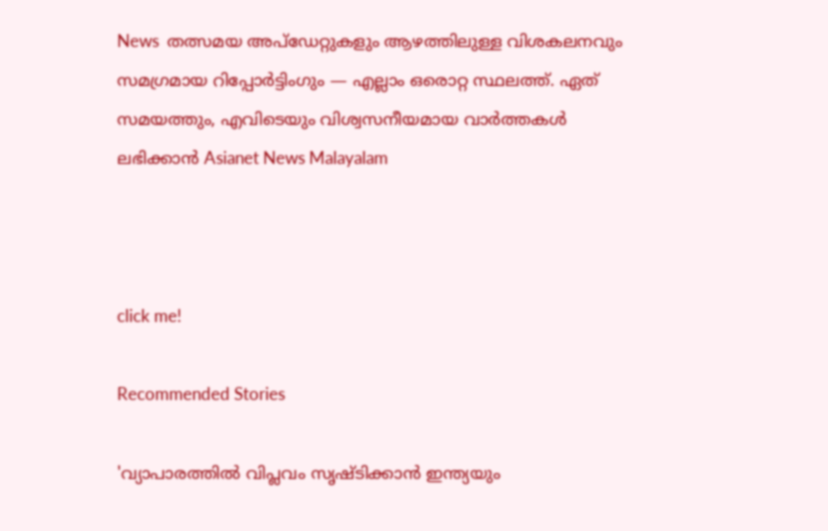News  തത്സമയ അപ്‌ഡേറ്റുകളും ആഴത്തിലുള്ള വിശകലനവും സമഗ്രമായ റിപ്പോർട്ടിംഗും — എല്ലാം ഒരൊറ്റ സ്ഥലത്ത്. ഏത് സമയത്തും, എവിടെയും വിശ്വസനീയമായ വാർത്തകൾ ലഭിക്കാൻ Asianet News Malayalam



click me!

Recommended Stories

'വ്യാപാരത്തിൽ വിപ്ലവം സൃഷ്ടിക്കാൻ ഇന്ത്യയും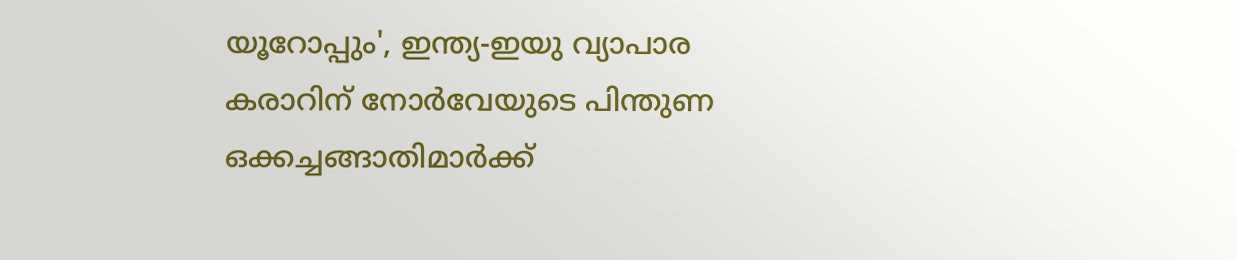യൂറോപ്പും', ഇന്ത്യ-ഇയു വ്യാപാര കരാറിന് നോർവേയുടെ പിന്തുണ
ഒക്കച്ചങ്ങാതിമാര്‍ക്ക്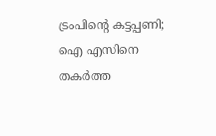ട്രംപിന്റെ കട്ടപ്പണി; ഐ എസിനെ തകര്‍ത്ത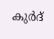കുര്‍ദ്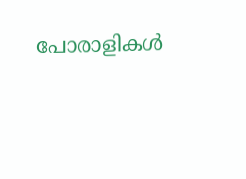പോരാളികള്‍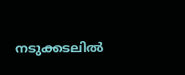നടുക്കടലില്‍